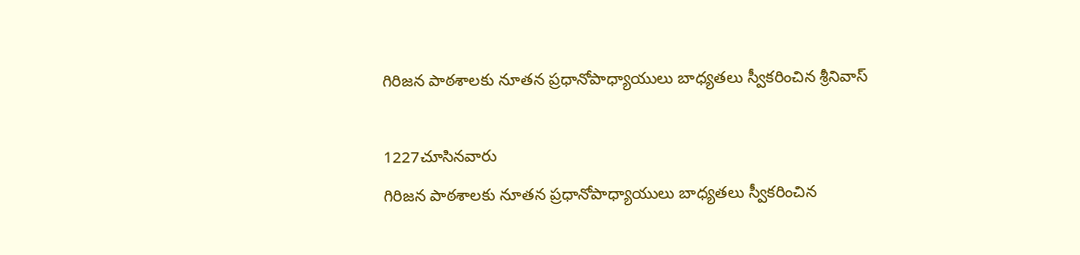గిరిజన పాఠశాలకు నూతన ప్రధానోపాధ్యాయులు బాధ్యతలు స్వీకరించిన శ్రీనివాస్

1227చూసినవారు
గిరిజన పాఠశాలకు నూతన ప్రధానోపాధ్యాయులు బాధ్యతలు స్వీకరించిన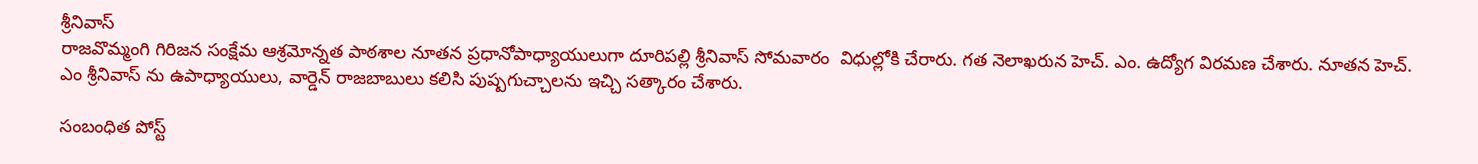శ్రీనివాస్
రాజవొమ్మంగి గిరిజన సంక్షేమ ఆశ్రమోన్నత పాఠశాల నూతన ప్రధానోపాధ్యాయులుగా దూరిపల్లి శ్రీనివాస్ సోమవారం  విధుల్లోకి చేరారు. గత నెలాఖరున హెచ్. ఎం. ఉద్యోగ విరమణ చేశారు. నూతన హెచ్. ఎం శ్రీనివాస్ ను ఉపాధ్యాయులు, వార్డెన్ రాజబాబులు కలిసి పుష్పగుచ్చాలను ఇచ్చి సత్కారం చేశారు.

సంబంధిత పోస్ట్